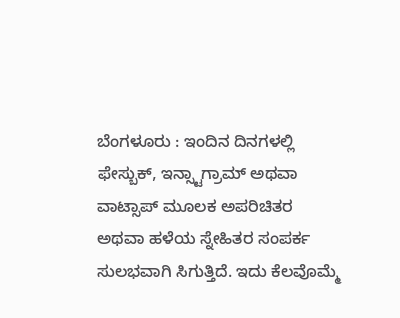ಬೆಂಗಳೂರು : ಇಂದಿನ ದಿನಗಳಲ್ಲಿ ಫೇಸ್ಬುಕ್, ಇನ್ಸ್ಟಾಗ್ರಾಮ್ ಅಥವಾ ವಾಟ್ಸಾಪ್ ಮೂಲಕ ಅಪರಿಚಿತರ ಅಥವಾ ಹಳೆಯ ಸ್ನೇಹಿತರ ಸಂಪರ್ಕ ಸುಲಭವಾಗಿ ಸಿಗುತ್ತಿದೆ. ಇದು ಕೆಲವೊಮ್ಮೆ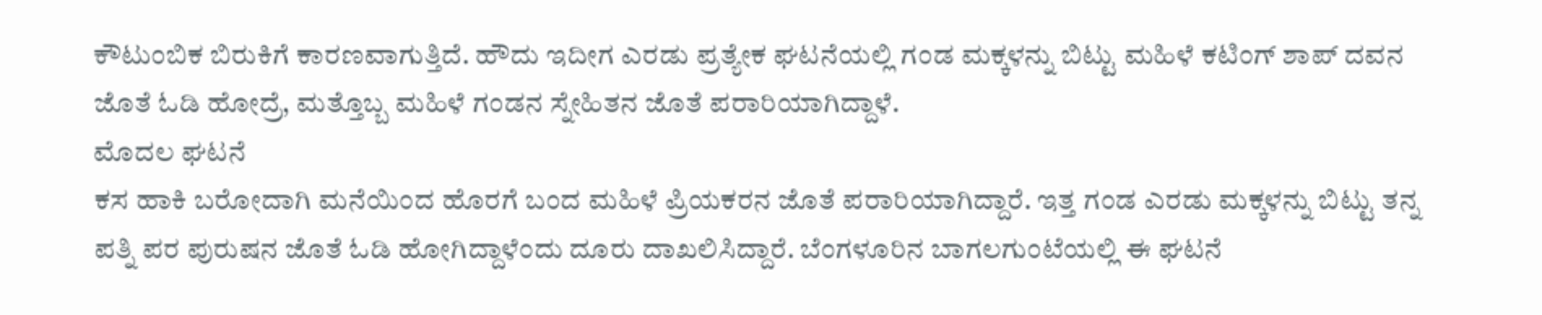ಕೌಟುಂಬಿಕ ಬಿರುಕಿಗೆ ಕಾರಣವಾಗುತ್ತಿದೆ. ಹೌದು ಇದೀಗ ಎರಡು ಪ್ರತ್ಯೇಕ ಘಟನೆಯಲ್ಲಿ ಗಂಡ ಮಕ್ಕಳನ್ನು ಬಿಟ್ಟು ಮಹಿಳೆ ಕಟಿಂಗ್ ಶಾಪ್ ದವನ ಜೊತೆ ಓಡಿ ಹೋದ್ರೆ, ಮತ್ತೊಬ್ಬ ಮಹಿಳೆ ಗಂಡನ ಸ್ನೇಹಿತನ ಜೊತೆ ಪರಾರಿಯಾಗಿದ್ದಾಳೆ.
ಮೊದಲ ಘಟನೆ
ಕಸ ಹಾಕಿ ಬರೋದಾಗಿ ಮನೆಯಿಂದ ಹೊರಗೆ ಬಂದ ಮಹಿಳೆ ಪ್ರಿಯಕರನ ಜೊತೆ ಪರಾರಿಯಾಗಿದ್ದಾರೆ. ಇತ್ತ ಗಂಡ ಎರಡು ಮಕ್ಕಳನ್ನು ಬಿಟ್ಟು ತನ್ನ ಪತ್ನಿ ಪರ ಪುರುಷನ ಜೊತೆ ಓಡಿ ಹೋಗಿದ್ದಾಳೆಂದು ದೂರು ದಾಖಲಿಸಿದ್ದಾರೆ. ಬೆಂಗಳೂರಿನ ಬಾಗಲಗುಂಟೆಯಲ್ಲಿ ಈ ಘಟನೆ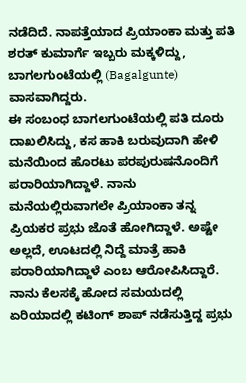ನಡೆದಿದೆ. ನಾಪತ್ತೆಯಾದ ಪ್ರಿಯಾಂಕಾ ಮತ್ತು ಪತಿ ಶರತ್ ಕುಮಾರ್ಗೆ ಇಬ್ಬರು ಮಕ್ಕಳಿದ್ದು, ಬಾಗಲಗುಂಟೆಯಲ್ಲಿ (Bagalgunte) ವಾಸವಾಗಿದ್ದರು.
ಈ ಸಂಬಂಧ ಬಾಗಲಗುಂಟೆಯಲ್ಲಿ ಪತಿ ದೂರು ದಾಖಲಿಸಿದ್ದು, ಕಸ ಹಾಕಿ ಬರುವುದಾಗಿ ಹೇಳಿ ಮನೆಯಿಂದ ಹೊರಟು ಪರಪುರುಷನೊಂದಿಗೆ ಪರಾರಿಯಾಗಿದ್ದಾಳೆ. ನಾನು ಮನೆಯಲ್ಲಿರುವಾಗಲೇ ಪ್ರಿಯಾಂಕಾ ತನ್ನ ಪ್ರಿಯಕರ ಪ್ರಭು ಜೊತೆ ಹೋಗಿದ್ದಾಳೆ. ಅಷ್ಟೇ ಅಲ್ಲದೆ, ಊಟದಲ್ಲಿ ನಿದ್ದೆ ಮಾತ್ರೆ ಹಾಕಿ ಪರಾರಿಯಾಗಿದ್ದಾಳೆ ಎಂಬ ಆರೋಪಿಸಿದ್ದಾರೆ. ನಾನು ಕೆಲಸಕ್ಕೆ ಹೋದ ಸಮಯದಲ್ಲಿ ಏರಿಯಾದಲ್ಲಿ ಕಟಿಂಗ್ ಶಾಪ್ ನಡೆಸುತ್ತಿದ್ದ ಪ್ರಭು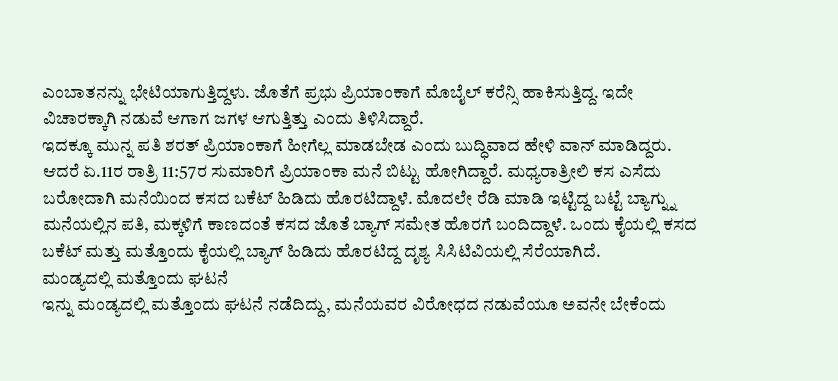ಎಂಬಾತನನ್ನು ಭೇಟಿಯಾಗುತ್ತಿದ್ದಳು. ಜೊತೆಗೆ ಪ್ರಭು ಪ್ರಿಯಾಂಕಾಗೆ ಮೊಬೈಲ್ ಕರೆನ್ಸಿ ಹಾಕಿಸುತ್ತಿದ್ದ. ಇದೇ ವಿಚಾರಕ್ಕಾಗಿ ನಡುವೆ ಆಗಾಗ ಜಗಳ ಆಗುತ್ತಿತ್ತು ಎಂದು ತಿಳಿಸಿದ್ದಾರೆ.
ಇದಕ್ಕೂ ಮುನ್ನ ಪತಿ ಶರತ್ ಪ್ರಿಯಾಂಕಾಗೆ ಹೀಗೆಲ್ಲ ಮಾಡಬೇಡ ಎಂದು ಬುದ್ಧಿವಾದ ಹೇಳಿ ವಾನ್ ಮಾಡಿದ್ದರು. ಆದರೆ ಏ.11ರ ರಾತ್ರಿ 11:57ರ ಸುಮಾರಿಗೆ ಪ್ರಿಯಾಂಕಾ ಮನೆ ಬಿಟ್ಟು ಹೋಗಿದ್ದಾರೆ. ಮಧ್ಯರಾತ್ರೀಲಿ ಕಸ ಎಸೆದು ಬರೋದಾಗಿ ಮನೆಯಿಂದ ಕಸದ ಬಕೆಟ್ ಹಿಡಿದು ಹೊರಟಿದ್ದಾಳೆ. ಮೊದಲೇ ರೆಡಿ ಮಾಡಿ ಇಟ್ಟಿದ್ದ ಬಟ್ಟೆ ಬ್ಯಾಗ್ನ್ನು ಮನೆಯಲ್ಲಿನ ಪತಿ, ಮಕ್ಕಳಿಗೆ ಕಾಣದಂತೆ ಕಸದ ಜೊತೆ ಬ್ಯಾಗ್ ಸಮೇತ ಹೊರಗೆ ಬಂದಿದ್ದಾಳೆ. ಒಂದು ಕೈಯಲ್ಲಿ ಕಸದ ಬಕೆಟ್ ಮತ್ತು ಮತ್ತೊಂದು ಕೈಯಲ್ಲಿ ಬ್ಯಾಗ್ ಹಿಡಿದು ಹೊರಟಿದ್ದ ದೃಶ್ಯ ಸಿಸಿಟಿವಿಯಲ್ಲಿ ಸೆರೆಯಾಗಿದೆ.
ಮಂಡ್ಯದಲ್ಲಿ ಮತ್ತೊಂದು ಘಟನೆ
ಇನ್ನು ಮಂಡ್ಯದಲ್ಲಿ ಮತ್ತೊಂದು ಘಟನೆ ನಡೆದಿದ್ದು, ಮನೆಯವರ ವಿರೋಧದ ನಡುವೆಯೂ ಅವನೇ ಬೇಕೆಂದು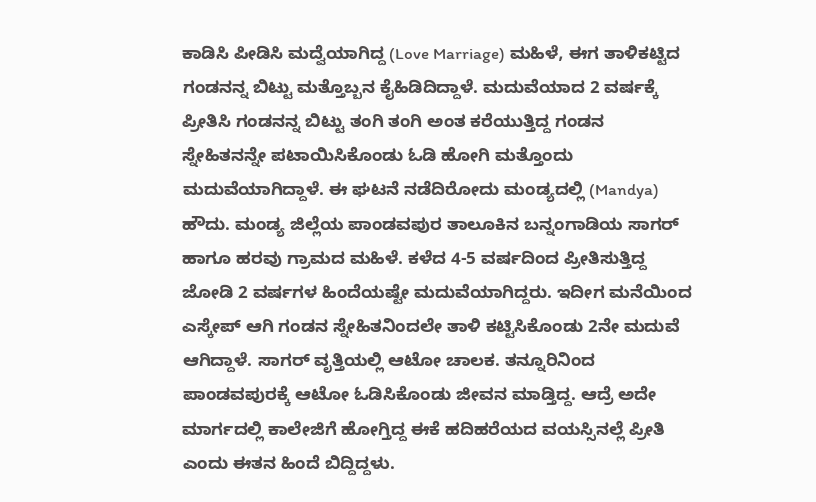ಕಾಡಿಸಿ ಪೀಡಿಸಿ ಮದ್ವೆಯಾಗಿದ್ದ (Love Marriage) ಮಹಿಳೆ, ಈಗ ತಾಳಿಕಟ್ಟಿದ ಗಂಡನನ್ನ ಬಿಟ್ಟು ಮತ್ತೊಬ್ಬನ ಕೈಹಿಡಿದಿದ್ದಾಳೆ. ಮದುವೆಯಾದ 2 ವರ್ಷಕ್ಕೆ ಪ್ರೀತಿಸಿ ಗಂಡನನ್ನ ಬಿಟ್ಟು ತಂಗಿ ತಂಗಿ ಅಂತ ಕರೆಯುತ್ತಿದ್ದ ಗಂಡನ ಸ್ನೇಹಿತನನ್ನೇ ಪಟಾಯಿಸಿಕೊಂಡು ಓಡಿ ಹೋಗಿ ಮತ್ತೊಂದು ಮದುವೆಯಾಗಿದ್ದಾಳೆ. ಈ ಘಟನೆ ನಡೆದಿರೋದು ಮಂಡ್ಯದಲ್ಲಿ (Mandya)
ಹೌದು. ಮಂಡ್ಯ ಜಿಲ್ಲೆಯ ಪಾಂಡವಪುರ ತಾಲೂಕಿನ ಬನ್ನಂಗಾಡಿಯ ಸಾಗರ್ ಹಾಗೂ ಹರವು ಗ್ರಾಮದ ಮಹಿಳೆ. ಕಳೆದ 4-5 ವರ್ಷದಿಂದ ಪ್ರೀತಿಸುತ್ತಿದ್ದ ಜೋಡಿ 2 ವರ್ಷಗಳ ಹಿಂದೆಯಷ್ಟೇ ಮದುವೆಯಾಗಿದ್ದರು. ಇದೀಗ ಮನೆಯಿಂದ ಎಸ್ಕೇಪ್ ಆಗಿ ಗಂಡನ ಸ್ನೇಹಿತನಿಂದಲೇ ತಾಳಿ ಕಟ್ಟಿಸಿಕೊಂಡು 2ನೇ ಮದುವೆ ಆಗಿದ್ದಾಳೆ. ಸಾಗರ್ ವೃತ್ತಿಯಲ್ಲಿ ಆಟೋ ಚಾಲಕ. ತನ್ನೂರಿನಿಂದ ಪಾಂಡವಪುರಕ್ಕೆ ಆಟೋ ಓಡಿಸಿಕೊಂಡು ಜೀವನ ಮಾಡ್ತಿದ್ದ. ಆದ್ರೆ ಅದೇ ಮಾರ್ಗದಲ್ಲಿ ಕಾಲೇಜಿಗೆ ಹೋಗ್ತಿದ್ದ ಈಕೆ ಹದಿಹರೆಯದ ವಯಸ್ಸಿನಲ್ಲೆ ಪ್ರೀತಿ ಎಂದು ಈತನ ಹಿಂದೆ ಬಿದ್ದಿದ್ದಳು.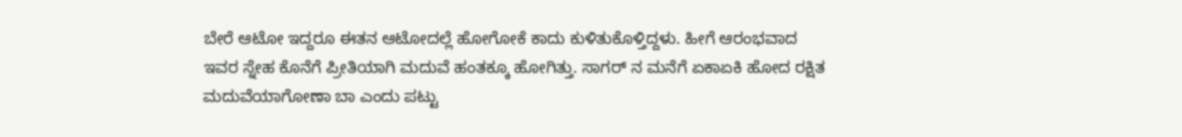ಬೇರೆ ಆಟೋ ಇದ್ದರೂ ಈತನ ಆಟೋದಲ್ಲೆ ಹೋಗೋಕೆ ಕಾದು ಕುಳಿತುಕೊಳ್ತಿದ್ದಳು. ಹೀಗೆ ಆರಂಭವಾದ ಇವರ ಸ್ನೇಹ ಕೊನೆಗೆ ಪ್ರೀತಿಯಾಗಿ ಮದುವೆ ಹಂತಕ್ಕೂ ಹೋಗಿತ್ತು. ಸಾಗರ್ ನ ಮನೆಗೆ ಏಕಾಏಕಿ ಹೋದ ರಕ್ಷಿತ ಮದುವೆಯಾಗೋಣಾ ಬಾ ಎಂದು ಪಟ್ಟು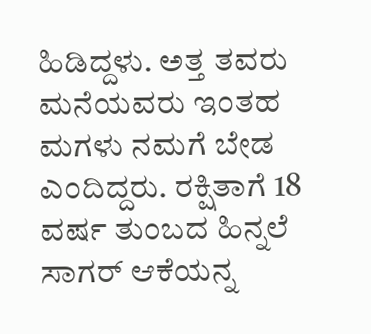ಹಿಡಿದ್ದಳು. ಅತ್ತ ತವರು ಮನೆಯವರು ಇಂತಹ ಮಗಳು ನಮಗೆ ಬೇಡ ಎಂದಿದ್ದರು. ರಕ್ಷಿತಾಗೆ 18 ವರ್ಷ ತುಂಬದ ಹಿನ್ನಲೆ ಸಾಗರ್ ಆಕೆಯನ್ನ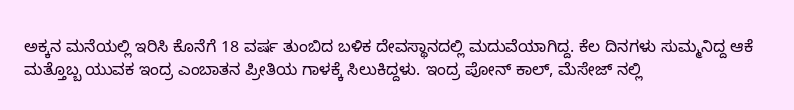ಅಕ್ಕನ ಮನೆಯಲ್ಲಿ ಇರಿಸಿ ಕೊನೆಗೆ 18 ವರ್ಷ ತುಂಬಿದ ಬಳಿಕ ದೇವಸ್ಥಾನದಲ್ಲಿ ಮದುವೆಯಾಗಿದ್ದ. ಕೆಲ ದಿನಗಳು ಸುಮ್ಮನಿದ್ದ ಆಕೆ ಮತ್ತೊಬ್ಬ ಯುವಕ ಇಂದ್ರ ಎಂಬಾತನ ಪ್ರೀತಿಯ ಗಾಳಕ್ಕೆ ಸಿಲುಕಿದ್ದಳು. ಇಂದ್ರ ಪೋನ್ ಕಾಲ್, ಮೆಸೇಜ್ ನಲ್ಲಿ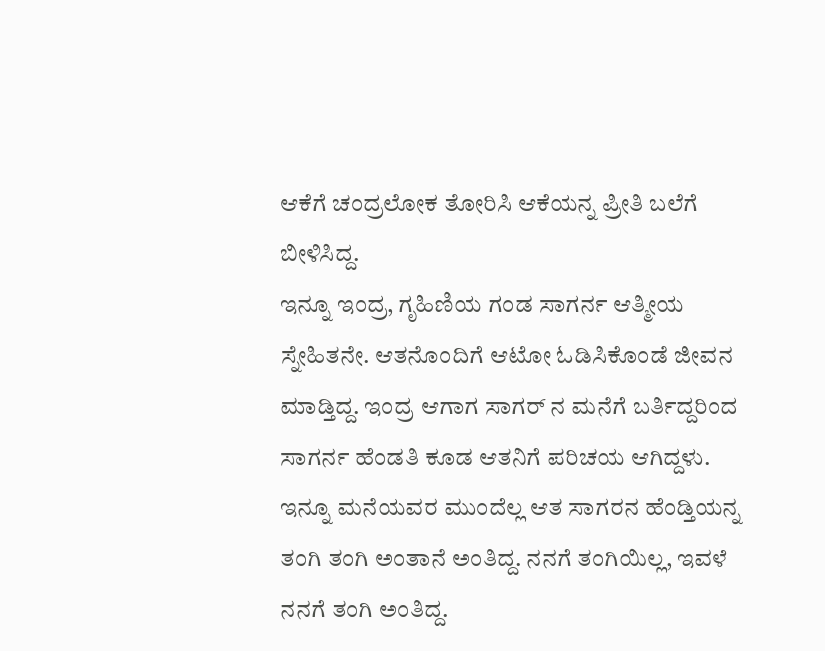ಆಕೆಗೆ ಚಂದ್ರಲೋಕ ತೋರಿಸಿ ಆಕೆಯನ್ನ ಪ್ರೀತಿ ಬಲೆಗೆ ಬೀಳಿಸಿದ್ದ.
ಇನ್ನೂ ಇಂದ್ರ, ಗೃಹಿಣಿಯ ಗಂಡ ಸಾಗರ್ನ ಆತ್ಮೀಯ ಸ್ನೇಹಿತನೇ. ಆತನೊಂದಿಗೆ ಆಟೋ ಓಡಿಸಿಕೊಂಡೆ ಜೀವನ ಮಾಡ್ತಿದ್ದ. ಇಂದ್ರ ಆಗಾಗ ಸಾಗರ್ ನ ಮನೆಗೆ ಬರ್ತಿದ್ದರಿಂದ ಸಾಗರ್ನ ಹೆಂಡತಿ ಕೂಡ ಆತನಿಗೆ ಪರಿಚಯ ಆಗಿದ್ದಳು. ಇನ್ನೂ ಮನೆಯವರ ಮುಂದೆಲ್ಲ ಆತ ಸಾಗರನ ಹೆಂಡ್ತಿಯನ್ನ ತಂಗಿ ತಂಗಿ ಅಂತಾನೆ ಅಂತಿದ್ದ. ನನಗೆ ತಂಗಿಯಿಲ್ಲ, ಇವಳೆ ನನಗೆ ತಂಗಿ ಅಂತಿದ್ದ.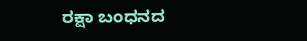ರಕ್ಷಾ ಬಂಧನದ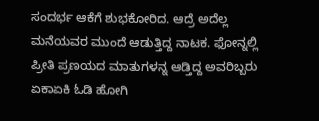ಸಂದರ್ಭ ಆಕೆಗೆ ಶುಭಕೋರಿದ. ಆದ್ರೆ ಅದೆಲ್ಲ ಮನೆಯವರ ಮುಂದೆ ಆಡುತ್ತಿದ್ದ ನಾಟಕ. ಫೋನ್ನಲ್ಲಿ ಪ್ರೀತಿ ಪ್ರಣಯದ ಮಾತುಗಳನ್ನ ಆಡ್ತಿದ್ದ ಅವರಿಬ್ಬರು ಏಕಾಏಕಿ ಓಡಿ ಹೋಗಿ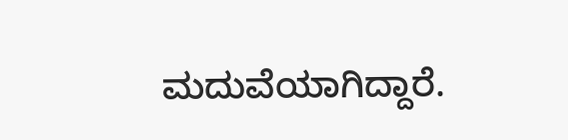ಮದುವೆಯಾಗಿದ್ದಾರೆ.